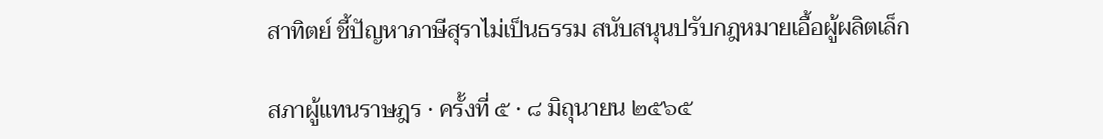สาทิตย์ ชี้ปัญหาภาษีสุราไม่เป็นธรรม สนับสนุนปรับกฎหมายเอื้อผู้ผลิตเล็ก

สภาผู้แทนราษฎร · ครั้งที่ ๕ · ๘ มิถุนายน ๒๕๖๕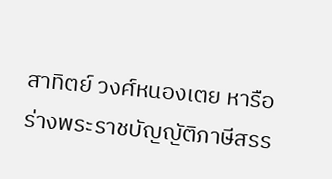สาทิตย์ วงศ์หนองเตย หารือร่างพระราชบัญญัติภาษีสรร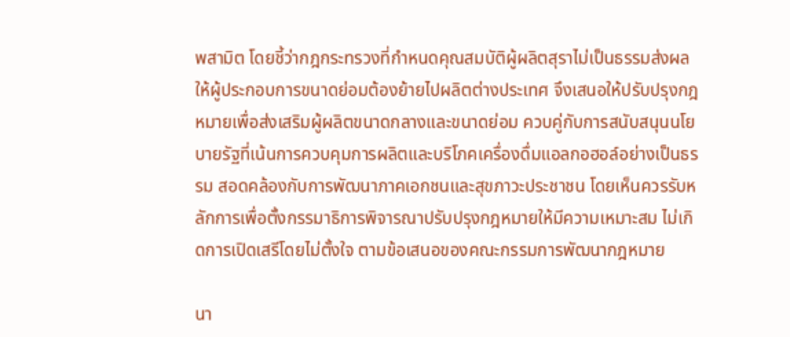พสามิต โดยชี้ว่ากฎกระทรวงที่กำหนดคุณสมบัติผู้ผลิตสุราไม่เป็นธรรมส่งผลให้ผู้ประกอบการขนาดย่อมต้องย้ายไปผลิตต่างประเทศ จึงเสนอให้ปรับปรุงกฎหมายเพื่อส่งเสริมผู้ผลิตขนาดกลางและขนาดย่อม ควบคู่กับการสนับสนุนนโยบายรัฐที่เน้นการควบคุมการผลิตและบริโภคเครื่องดื่มแอลกอฮอล์อย่างเป็นธรรม สอดคล้องกับการพัฒนาภาคเอกชนและสุขภาวะประชาชน โดยเห็นควรรับหลักการเพื่อตั้งกรรมาธิการพิจารณาปรับปรุงกฎหมายให้มีความเหมาะสม ไม่เกิดการเปิดเสรีโดยไม่ตั้งใจ ตามข้อเสนอของคณะกรรมการพัฒนากฎหมาย

นา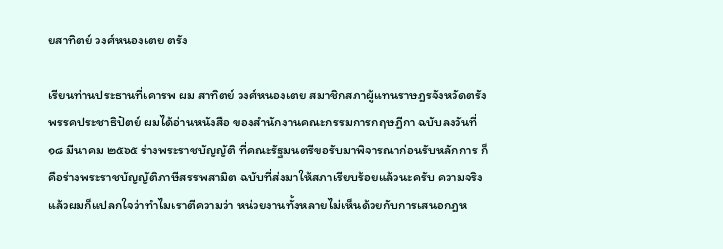ยสาทิตย์ วงศ์หนองเตย ตรัง

เรียนท่านประธานที่เคารพ ผม สาทิตย์ วงศ์หนองเตย สมาชิกสภาผู้แทนราษฎรจังหวัดตรัง พรรคประชาธิปัตย์ ผมได้อ่านหนังสือ ของสำนักงานคณะกรรมการกฤษฎีกา ฉบับลงวันที่ ๑๘ มีนาคม ๒๕๖๕ ร่างพระราชบัญญัติ ที่คณะรัฐมนตรีขอรับมาพิจารณาก่อนรับหลักการ ก็คือร่างพระราชบัญญัติภาษีสรรพสามิต ฉบับที่ส่งมาให้สภาเรียบร้อยแล้วนะครับ ความจริงแล้วผมก็แปลกใจว่าทำไมเราตีความว่า หน่วยงานทั้งหลายไม่เห็นด้วยกับการเสนอกฎห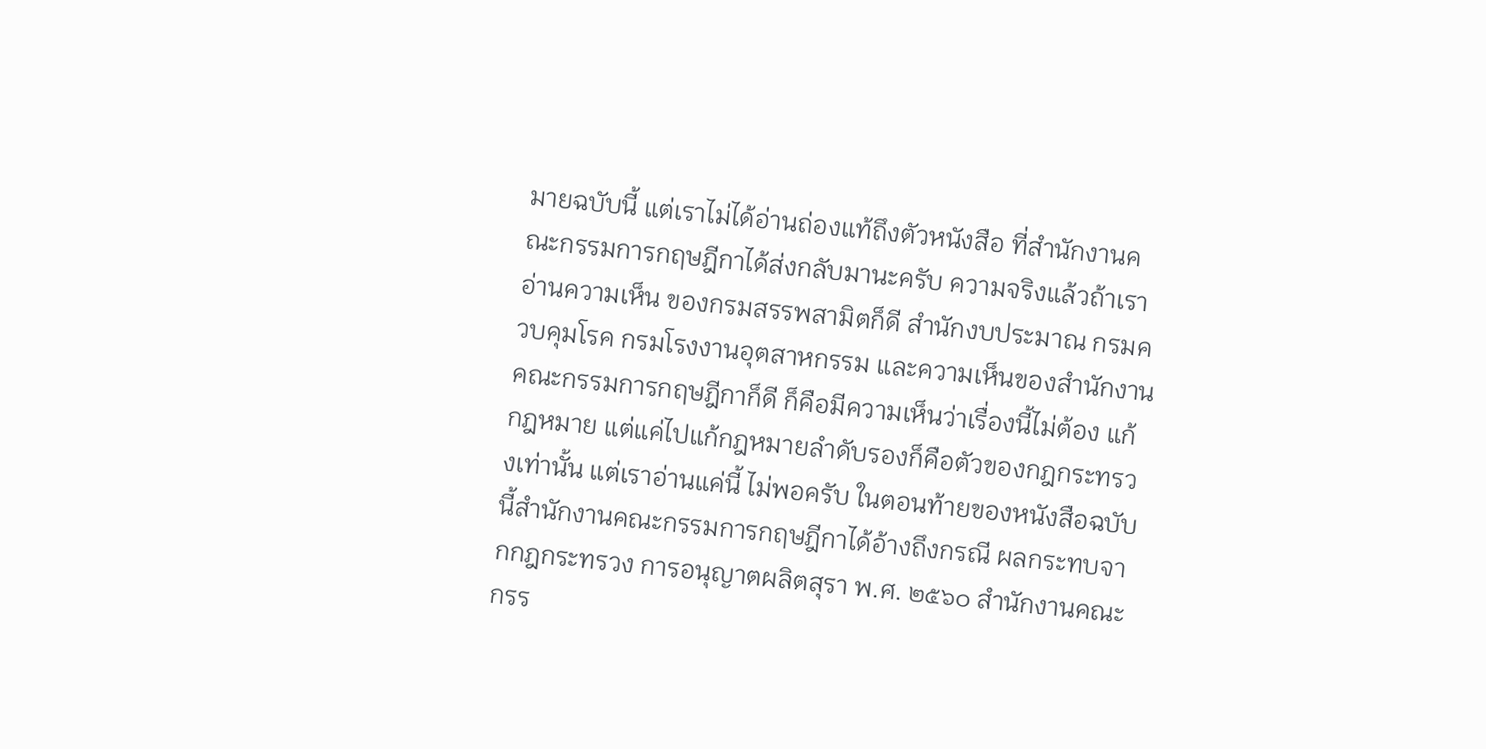มายฉบับนี้ แต่เราไม่ได้อ่านถ่องแท้ถึงตัวหนังสือ ที่สำนักงานคณะกรรมการกฤษฎีกาได้ส่งกลับมานะครับ ความจริงแล้วถ้าเราอ่านความเห็น ของกรมสรรพสามิตก็ดี สำนักงบประมาณ กรมควบคุมโรค กรมโรงงานอุตสาหกรรม และความเห็นของสำนักงานคณะกรรมการกฤษฎีกาก็ดี ก็คือมีความเห็นว่าเรื่องนี้ไม่ต้อง แก้กฎหมาย แต่แค่ไปแก้กฎหมายลำดับรองก็คือตัวของกฎกระทรวงเท่านั้น แต่เราอ่านแค่นี้ ไม่พอครับ ในตอนท้ายของหนังสือฉบับนี้สำนักงานคณะกรรมการกฤษฎีกาได้อ้างถึงกรณี ผลกระทบจากกฎกระทรวง การอนุญาตผลิตสุรา พ.ศ. ๒๕๖๐ สำนักงานคณะกรร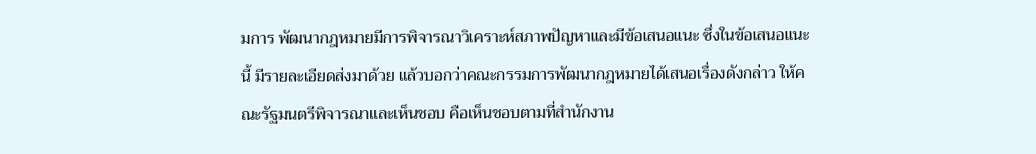มการ พัฒนากฎหมายมีการพิจารณาวิเคราะห์สภาพปัญหาและมีข้อเสนอแนะ ซึ่งในข้อเสนอแนะนี้ มีรายละเอียดส่งมาด้วย แล้วบอกว่าคณะกรรมการพัฒนากฎหมายได้เสนอเรื่องดังกล่าว ให้คณะรัฐมนตรีพิจารณาและเห็นชอบ คือเห็นชอบตามที่สำนักงาน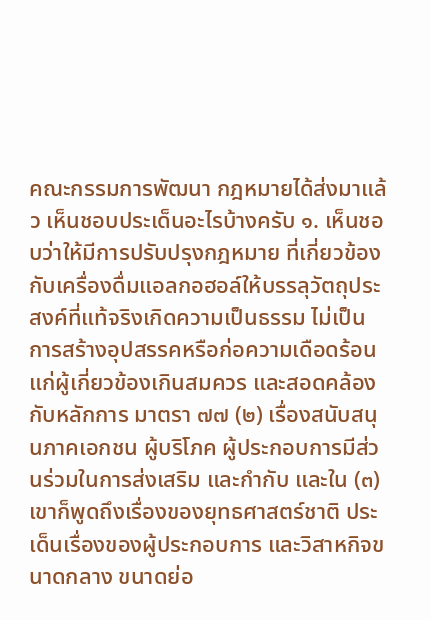คณะกรรมการพัฒนา กฎหมายได้ส่งมาแล้ว เห็นชอบประเด็นอะไรบ้างครับ ๑. เห็นชอบว่าให้มีการปรับปรุงกฎหมาย ที่เกี่ยวข้องกับเครื่องดื่มแอลกอฮอล์ให้บรรลุวัตถุประสงค์ที่แท้จริงเกิดความเป็นธรรม ไม่เป็น การสร้างอุปสรรคหรือก่อความเดือดร้อนแก่ผู้เกี่ยวข้องเกินสมควร และสอดคล้องกับหลักการ มาตรา ๗๗ (๒) เรื่องสนับสนุนภาคเอกชน ผู้บริโภค ผู้ประกอบการมีส่วนร่วมในการส่งเสริม และกำกับ และใน (๓) เขาก็พูดถึงเรื่องของยุทธศาสตร์ชาติ ประเด็นเรื่องของผู้ประกอบการ และวิสาหกิจขนาดกลาง ขนาดย่อ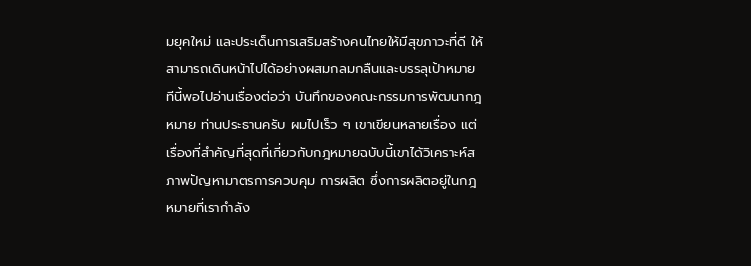มยุคใหม่ และประเด็นการเสริมสร้างคนไทยให้มีสุขภาวะที่ดี ให้สามารถเดินหน้าไปได้อย่างผสมกลมกลืนและบรรลุเป้าหมาย ทีนี้พอไปอ่านเรื่องต่อว่า บันทึกของคณะกรรมการพัฒนากฎหมาย ท่านประธานครับ ผมไปเร็ว ๆ เขาเขียนหลายเรื่อง แต่เรื่องที่สำคัญที่สุดที่เกี่ยวกับกฎหมายฉบับนี้เขาได้วิเคราะห์สภาพปัญหามาตรการควบคุม การผลิต ซึ่งการผลิตอยู่ในกฎหมายที่เรากำลัง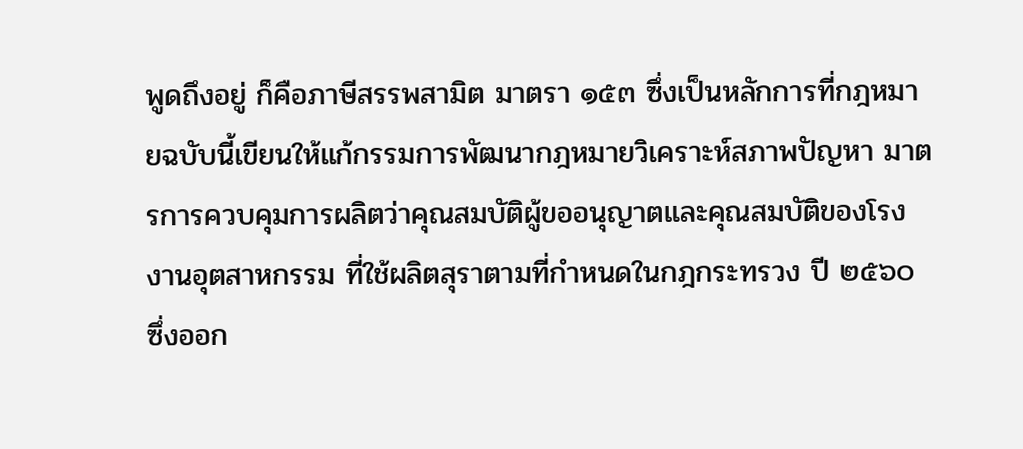พูดถึงอยู่ ก็คือภาษีสรรพสามิต มาตรา ๑๕๓ ซึ่งเป็นหลักการที่กฎหมายฉบับนี้เขียนให้แก้กรรมการพัฒนากฎหมายวิเคราะห์สภาพปัญหา มาตรการควบคุมการผลิตว่าคุณสมบัติผู้ขออนุญาตและคุณสมบัติของโรงงานอุตสาหกรรม ที่ใช้ผลิตสุราตามที่กำหนดในกฎกระทรวง ปี ๒๕๖๐ ซึ่งออก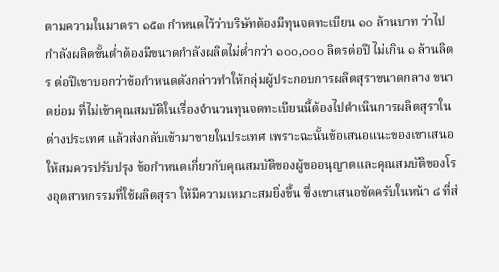ตามความในมาตรา ๑๕๓ กำหนดไว้ว่าบริษัทต้องมีทุนจดทะเบียน ๑๐ ล้านบาท ว่าไปกำลังผลิตขั้นต่ำต้องมีขนาดกำลังผลิตไม่ต่ำกว่า ๑๐๐,๐๐๐ ลิตรต่อปี ไม่เกิน ๑ ล้านลิตร ต่อปีเขาบอกว่าข้อกำหนดดังกล่าวทำให้กลุ่มผู้ประกอบการผลิตสุราขนาดกลาง ขนาดย่อม ที่ไม่เข้าคุณสมบัติในเรื่องจำนวนทุนจดทะเบียนนี้ต้องไปดำเนินการผลิตสุราในต่างประเทศ แล้วส่งกลับเข้ามาขายในประเทศ เพราะฉะนั้นข้อเสนอแนะของเขาเสนอให้สมควรปรับปรุง ข้อกำหนดเกี่ยวกับคุณสมบัติของผู้ขออนุญาตและคุณสมบัติของโรงอุตสาหกรรมที่ใช้ผลิตสุรา ให้มีความเหมาะสมยิ่งขึ้น ซึ่งเขาเสนอชัดครับในหน้า ๘ ที่ส่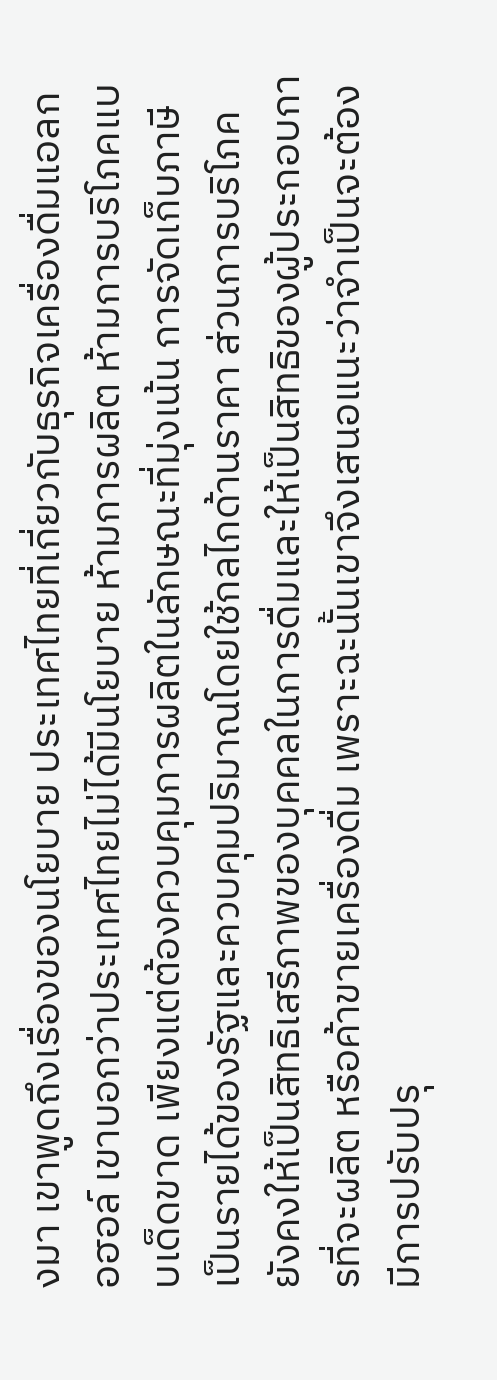งมา เขาพูดถึงเรื่องของนโยบาย ประเทศไทยที่เกี่ยวกับธุรกิจเครื่องดื่มแอลกอฮอล์ เขาบอกว่าประเทศไทยไม่ได้มีนโยบาย ห้ามการผลิต ห้ามการบริโภคแบบเด็ดขาด เพียงแต่ต้องควบคุมการผลิตในลักษณะที่มุ่งเน้น การจัดเก็บภาษีเป็นรายได้ของรัฐและควบคุมปริมาณโดยใช้กลไกด้านราคา ส่วนการบริโภค ยังคงให้เป็นสิทธิเสรีภาพของบุคคลในการดื่มและให้เป็นสิทธิของผู้ประกอบการที่จะผลิต หรือค้าขายเครื่องดื่ม เพราะฉะนั้นเขาจึงเสนอแนะว่าจำเป็นจะต้องมีการปรับปรุ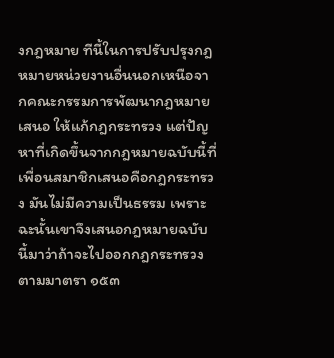งกฎหมาย ทีนี้ในการปรับปรุงกฎหมายหน่วยงานอื่นนอกเหนือจากคณะกรรมการพัฒนากฎหมายเสนอ ให้แก้กฎกระทรวง แต่ปัญหาที่เกิดขึ้นจากกฎหมายฉบับนี้ที่เพื่อนสมาชิกเสนอคือกฎกระทรวง มันไม่มีความเป็นธรรม เพราะฉะนั้นเขาจึงเสนอกฎหมายฉบับนี้มาว่าถ้าจะไปออกกฎกระทรวง ตามมาตรา ๑๕๓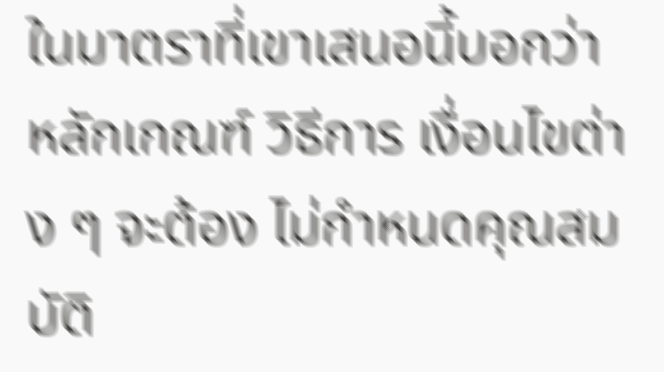ในมาตราที่เขาเสนอนี้บอกว่าหลักเกณฑ์ วิธีการ เงื่อนไขต่าง ๆ จะต้อง ไม่กำหนดคุณสมบัติ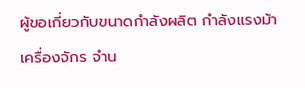ผู้ขอเกี่ยวกับขนาดกำลังผลิต กำลังแรงม้า เครื่องจักร จำน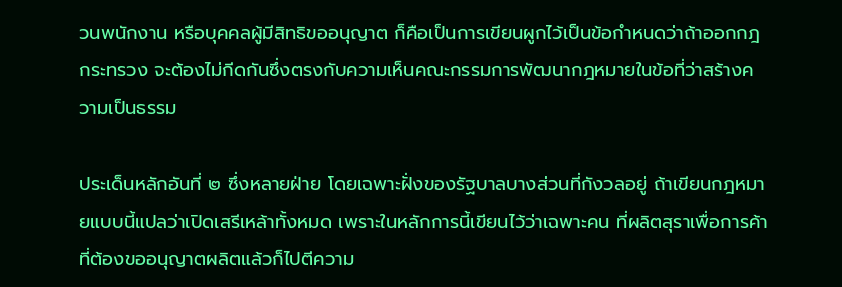วนพนักงาน หรือบุคคลผู้มีสิทธิขออนุญาต ก็คือเป็นการเขียนผูกไว้เป็นข้อกำหนดว่าถ้าออกกฎกระทรวง จะต้องไม่กีดกันซึ่งตรงกับความเห็นคณะกรรมการพัฒนากฎหมายในข้อที่ว่าสร้างความเป็นธรรม

ประเด็นหลักอันที่ ๒ ซึ่งหลายฝ่าย โดยเฉพาะฝั่งของรัฐบาลบางส่วนที่กังวลอยู่ ถ้าเขียนกฎหมายแบบนี้แปลว่าเปิดเสรีเหล้าทั้งหมด เพราะในหลักการนี้เขียนไว้ว่าเฉพาะคน ที่ผลิตสุราเพื่อการค้าที่ต้องขออนุญาตผลิตแล้วก็ไปตีความ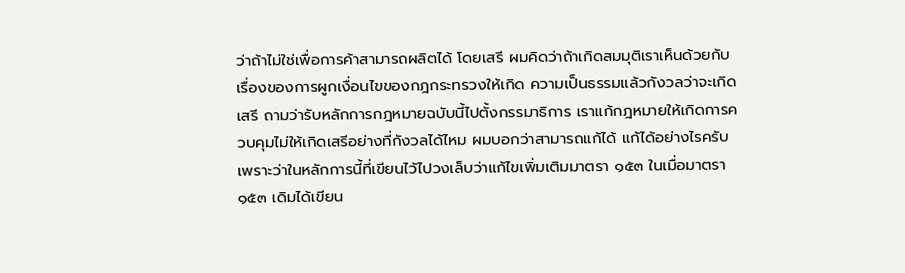ว่าถ้าไม่ใช่เพื่อการค้าสามารถผลิตได้ โดยเสรี ผมคิดว่าถ้าเกิดสมมุติเราเห็นด้วยกับเรื่องของการผูกเงื่อนไขของกฎกระทรวงให้เกิด ความเป็นธรรมแล้วกังวลว่าจะเกิดเสรี ถามว่ารับหลักการกฎหมายฉบับนี้ไปตั้งกรรมาธิการ เราแก้กฎหมายให้เกิดการควบคุมไม่ให้เกิดเสรีอย่างที่กังวลได้ไหม ผมบอกว่าสามารถแก้ได้ แก้ได้อย่างไรครับ เพราะว่าในหลักการนี้ที่เขียนไว้ไปวงเล็บว่าแก้ไขเพิ่มเติมมาตรา ๑๕๓ ในเมื่อมาตรา ๑๕๓ เดิมได้เขียน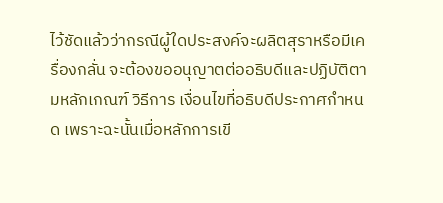ไว้ชัดแล้วว่ากรณีผู้ใดประสงค์จะผลิตสุราหรือมีเครื่องกลั่น จะต้องขออนุญาตต่ออธิบดีและปฏิบัติตามหลักเกณฑ์ วิธีการ เงื่อนไขที่อธิบดีประกาศกำหนด เพราะฉะนั้นเมื่อหลักการเขี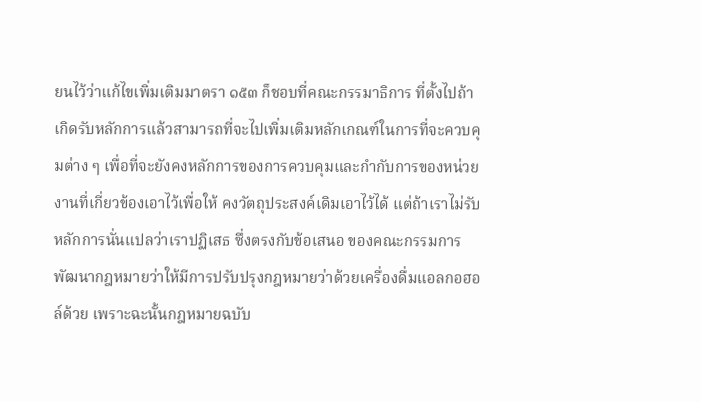ยนไว้ว่าแก้ไขเพิ่มเติมมาตรา ๑๕๓ ก็ชอบที่คณะกรรมาธิการ ที่ตั้งไปถ้าเกิดรับหลักการแล้วสามารถที่จะไปเพิ่มเติมหลักเกณฑ์ในการที่จะควบคุมต่าง ๆ เพื่อที่จะยังคงหลักการของการควบคุมและกำกับการของหน่วยงานที่เกี่ยวข้องเอาไว้เพื่อให้ คงวัตถุประสงค์เดิมเอาไว้ได้ แต่ถ้าเราไม่รับหลักการนั่นแปลว่าเราปฏิเสธ ซึ่งตรงกับข้อเสนอ ของคณะกรรมการพัฒนากฎหมายว่าให้มีการปรับปรุงกฎหมายว่าด้วยเครื่องดื่มแอลกอฮอล์ด้วย เพราะฉะนั้นกฎหมายฉบับ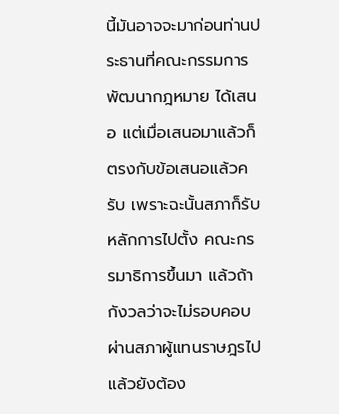นี้มันอาจจะมาก่อนท่านประธานที่คณะกรรมการพัฒนากฎหมาย ได้เสนอ แต่เมื่อเสนอมาแล้วก็ตรงกับข้อเสนอแล้วครับ เพราะฉะนั้นสภาก็รับหลักการไปตั้ง คณะกรรมาธิการขึ้นมา แล้วถ้ากังวลว่าจะไม่รอบคอบผ่านสภาผู้แทนราษฎรไปแล้วยังต้อง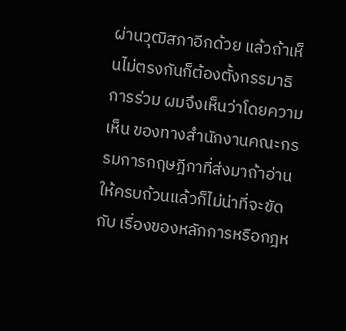ผ่านวุฒิสภาอีกด้วย แล้วถ้าเห็นไม่ตรงกันก็ต้องตั้งกรรมาธิการร่วม ผมจึงเห็นว่าโดยความเห็น ของทางสำนักงานคณะกรรมการกฤษฎีกาที่ส่งมาถ้าอ่านให้ครบถ้วนแล้วก็ไม่น่าที่จะขัดกับ เรื่องของหลักการหรือกฎห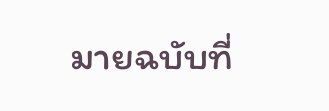มายฉบับที่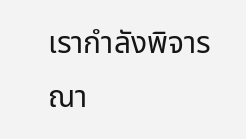เรากำลังพิจารณา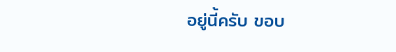อยู่นี้ครับ ขอบ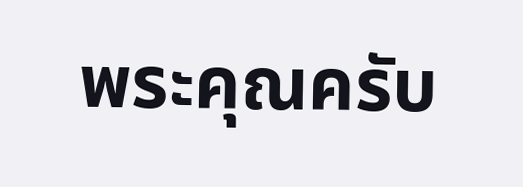พระคุณครับ